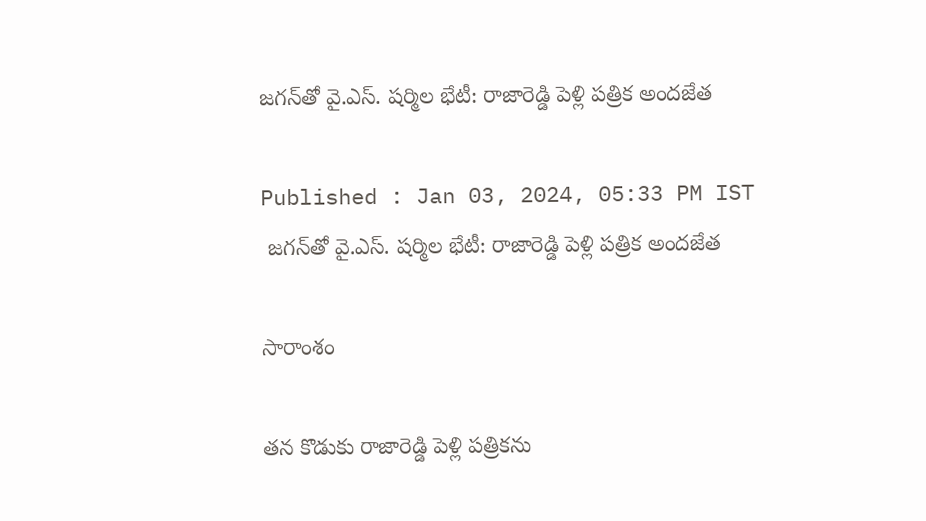జగన్‌తో వై.ఎస్. షర్మిల భేటీ: రాజారెడ్డి పెళ్లి పత్రిక అందజేత

Published : Jan 03, 2024, 05:33 PM IST
 జగన్‌తో వై.ఎస్. షర్మిల భేటీ: రాజారెడ్డి పెళ్లి పత్రిక అందజేత

సారాంశం

తన కొడుకు రాజారెడ్డి పెళ్లి పత్రికను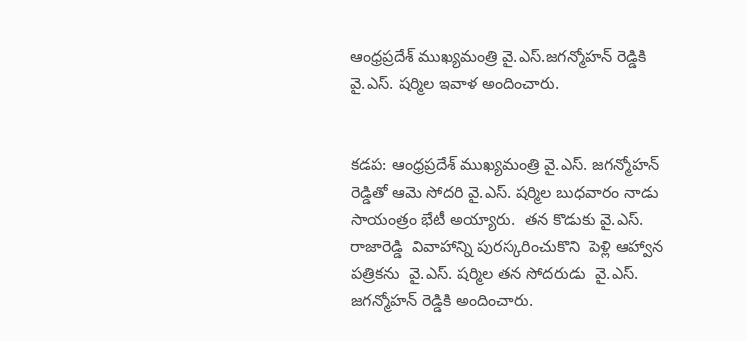ఆంధ్రప్రదేశ్ ముఖ్యమంత్రి వై.ఎస్.జగన్మోహన్ రెడ్డికి  వై.ఎస్. షర్మిల ఇవాళ అందించారు.


కడప: ఆంధ్రప్రదేశ్ ముఖ్యమంత్రి వై.ఎస్. జగన్మోహన్ రెడ్డితో ఆమె సోదరి వై.ఎస్. షర్మిల బుధవారం నాడు  సాయంత్రం భేటీ అయ్యారు.  తన కొడుకు వై.ఎస్. రాజారెడ్డి  వివాహాన్ని పురస్కరించుకొని  పెళ్లి ఆహ్వాన పత్రికను  వై.ఎస్. షర్మిల తన సోదరుడు  వై.ఎస్. జగన్మోహన్ రెడ్డికి అందించారు.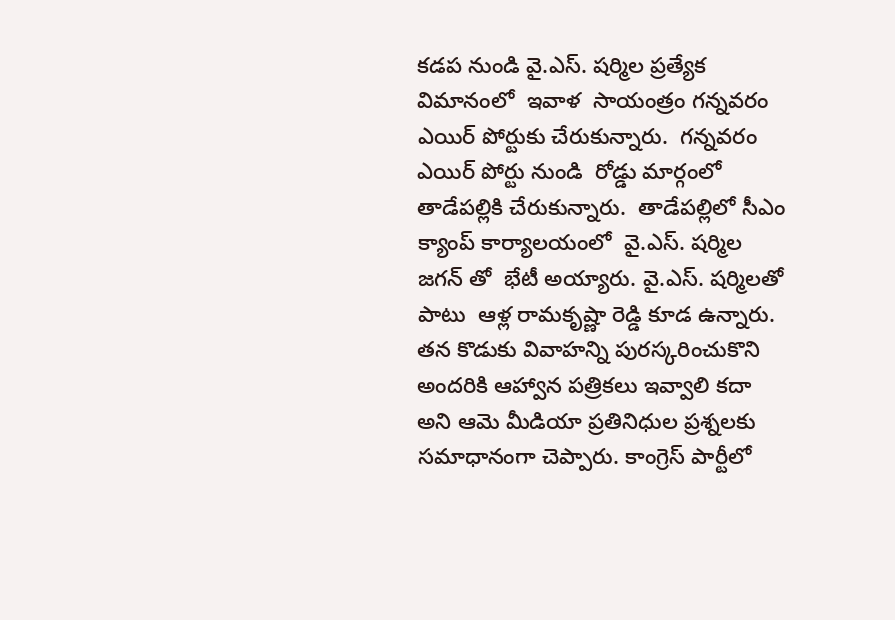కడప నుండి వై.ఎస్. షర్మిల ప్రత్యేక విమానంలో  ఇవాళ  సాయంత్రం గన్నవరం ఎయిర్ పోర్టుకు చేరుకున్నారు.  గన్నవరం ఎయిర్ పోర్టు నుండి  రోడ్డు మార్గంలో తాడేపల్లికి చేరుకున్నారు.  తాడేపల్లిలో సీఎం క్యాంప్ కార్యాలయంలో  వై.ఎస్. షర్మిల జగన్ తో  భేటీ అయ్యారు. వై.ఎస్. షర్మిలతో పాటు  ఆళ్ల రామకృష్ణా రెడ్డి కూడ ఉన్నారు. తన కొడుకు వివాహన్ని పురస్కరించుకొని అందరికి ఆహ్వాన పత్రికలు ఇవ్వాలి కదా అని ఆమె మీడియా ప్రతినిధుల ప్రశ్నలకు సమాధానంగా చెప్పారు. కాంగ్రెస్ పార్టీలో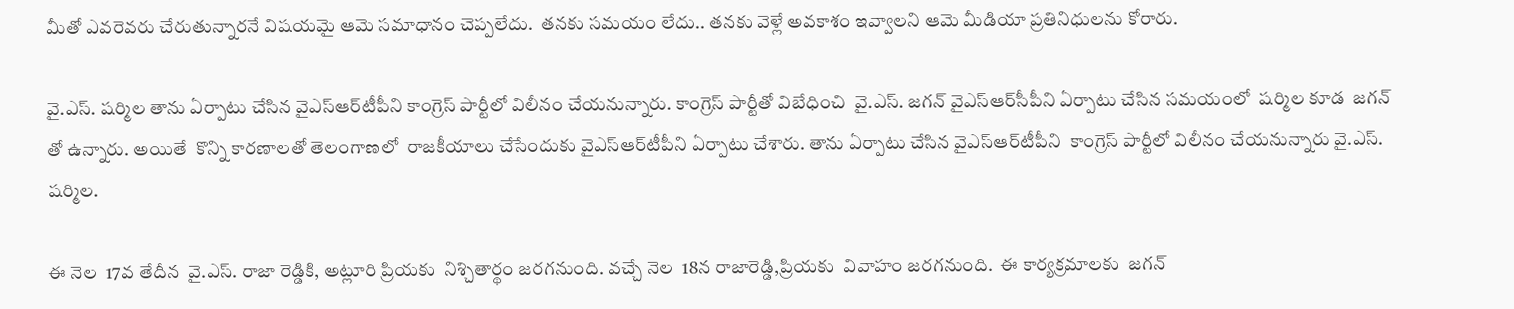మీతో ఎవరెవరు చేరుతున్నారనే విషయమై ఆమె సమాధానం చెప్పలేదు.  తనకు సమయం లేదు.. తనకు వెళ్లే అవకాశం ఇవ్వాలని ఆమె మీడియా ప్రతినిధులను కోరారు.

వై.ఎస్. షర్మిల తాను ఏర్పాటు చేసిన వైఎస్ఆర్‌టీపీని కాంగ్రెస్ పార్టీలో విలీనం చేయనున్నారు. కాంగ్రెస్ పార్టీతో విబేధించి  వై.ఎస్. జగన్ వైఎస్ఆర్‌సీపీని ఏర్పాటు చేసిన సమయంలో  షర్మిల కూడ  జగన్ తో ఉన్నారు. అయితే  కొన్ని కారణాలతో తెలంగాణలో  రాజకీయాలు చేసేందుకు వైఎస్ఆర్‌టీపీని ఏర్పాటు చేశారు. తాను ఏర్పాటు చేసిన వైఎస్ఆర్‌టీపీని  కాంగ్రెస్ పార్టీలో విలీనం చేయనున్నారు వై.ఎస్. షర్మిల.

ఈ నెల  17వ తేదీన  వై.ఎస్. రాజా రెడ్డికి, అట్లూరి ప్రియకు  నిశ్చితార్థం జరగనుంది. వచ్చే నెల  18న రాజారెడ్డి,ప్రియకు  వివాహం జరగనుంది.  ఈ కార్యక్రమాలకు  జగన్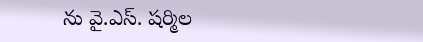ను వై.ఎస్. షర్మిల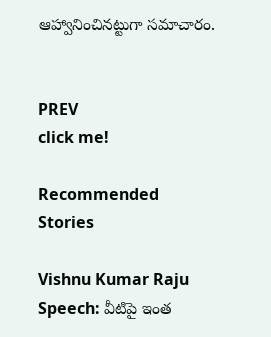ఆహ్వానించినట్టుగా సమాచారం.


PREV
click me!

Recommended Stories

Vishnu Kumar Raju Speech: వీటిపై ఇంత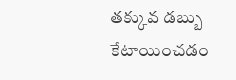తక్కువ డబ్బు కేటాయించడం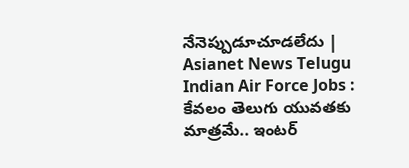నేనెప్పుడూచూడలేదు | Asianet News Telugu
Indian Air Force Jobs : కేవలం తెలుగు యువతకు మాత్రమే.. ఇంటర్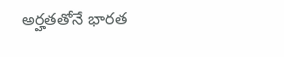అర్హతతోనే భారత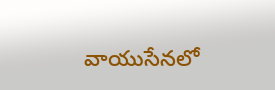వాయుసేనలో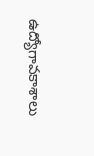ఉద్యోగావకాశాలు